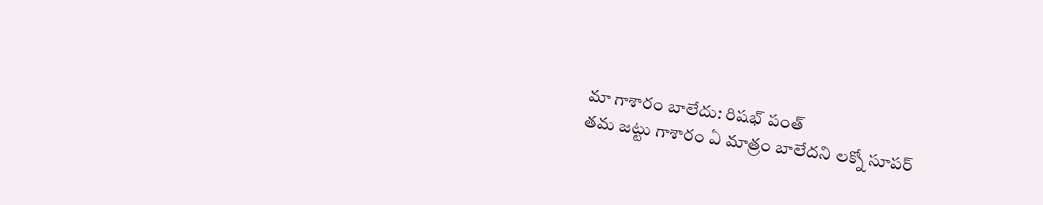మా గాశారం బాలేదు: రిషభ్ పంత్
తమ జట్టు గాశారం ఏ మాత్రం బాలేదని లక్నో సూపర్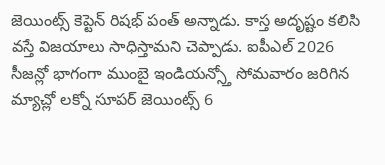జెయింట్స్ కెప్టెన్ రిషభ్ పంత్ అన్నాడు. కాస్త అదృష్టం కలిసి వస్తే విజయాలు సాధిస్తామని చెప్పాడు. ఐపీఎల్ 2026 సీజన్లో భాగంగా ముంబై ఇండియన్స్తో సోమవారం జరిగిన మ్యాచ్లో లక్నో సూపర్ జెయింట్స్ 6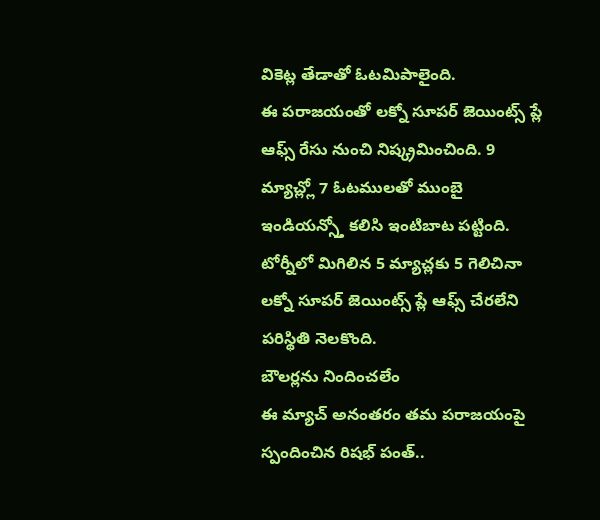వికెట్ల తేడాతో ఓటమిపాలైంది.
ఈ పరాజయంతో లక్నో సూపర్ జెయింట్స్ ప్లే ఆఫ్స్ రేసు నుంచి నిష్క్రమించింది. 9 మ్యాచ్ల్లో 7 ఓటములతో ముంబై ఇండియన్స్తో కలిసి ఇంటిబాట పట్టింది. టోర్నీలో మిగిలిన 5 మ్యాచ్లకు 5 గెలిచినా లక్నో సూపర్ జెయింట్స్ ప్లే ఆఫ్స్ చేరలేని పరిస్థితి నెలకొంది.
బౌలర్లను నిందించలేం
ఈ మ్యాచ్ అనంతరం తమ పరాజయంపై స్పందించిన రిషభ్ పంత్..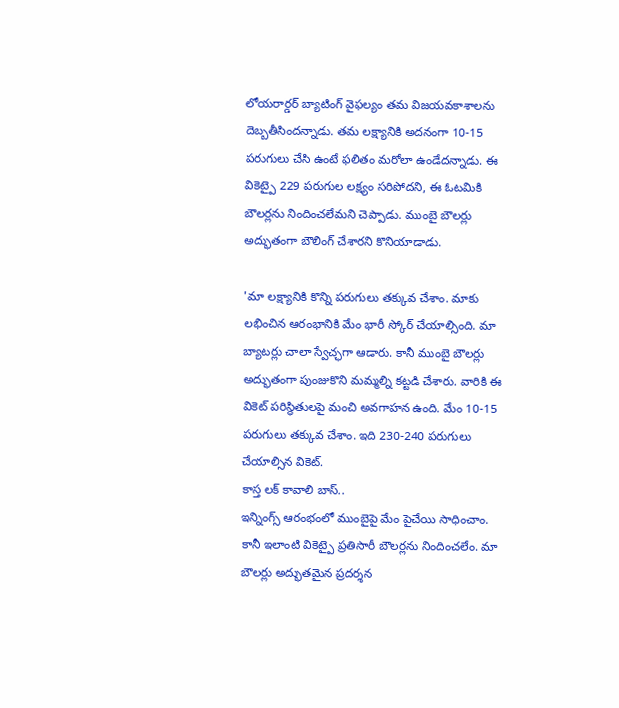లోయరార్డర్ బ్యాటింగ్ వైఫల్యం తమ విజయవకాశాలను దెబ్బతీసిందన్నాడు. తమ లక్ష్యానికి అదనంగా 10-15 పరుగులు చేసి ఉంటే ఫలితం మరోలా ఉండేదన్నాడు. ఈ వికెట్పై 229 పరుగుల లక్ష్యం సరిపోదని, ఈ ఓటమికి బౌలర్లను నిందించలేమని చెప్పాడు. ముంబై బౌలర్లు అద్భుతంగా బౌలింగ్ చేశారని కొనియాడాడు.

'మా లక్ష్యానికి కొన్ని పరుగులు తక్కువ చేశాం. మాకు లభించిన ఆరంభానికి మేం భారీ స్కోర్ చేయాల్సింది. మా బ్యాటర్లు చాలా స్వేచ్ఛగా ఆడారు. కానీ ముంబై బౌలర్లు అద్భుతంగా పుంజుకొని మమ్మల్ని కట్టడి చేశారు. వారికి ఈ వికెట్ పరిస్థితులపై మంచి అవగాహన ఉంది. మేం 10-15 పరుగులు తక్కువ చేశాం. ఇది 230-240 పరుగులు చేయాల్సిన వికెట్.
కాస్త లక్ కావాలి బాస్..
ఇన్నింగ్స్ ఆరంభంలో ముంబైపై మేం పైచేయి సాధించాం. కానీ ఇలాంటి వికెట్పై ప్రతిసారీ బౌలర్లను నిందించలేం. మా బౌలర్లు అద్భుతమైన ప్రదర్శన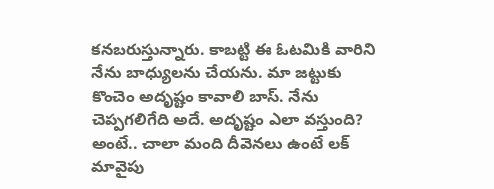కనబరుస్తున్నారు. కాబట్టి ఈ ఓటమికి వారిని నేను బాధ్యులను చేయను. మా జట్టుకు కొంచెం అదృష్టం కావాలి బాస్. నేను చెప్పగలిగేది అదే. అదృష్టం ఎలా వస్తుంది? అంటే.. చాలా మంది దీవెనలు ఉంటే లక్ మావైపు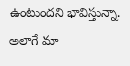ఉంటుందని భావిస్తున్నా. అలాగే మా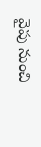వైపు నుంచి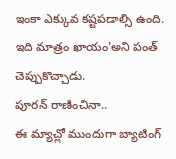ఇంకా ఎక్కువ కష్టపడాల్సి ఉంది. ఇది మాత్రం ఖాయం'అని పంత్ చెప్పుకొచ్చాడు.
పూరన్ రాణించినా..
ఈ మ్యాచ్లో ముందుగా బ్యాటింగ్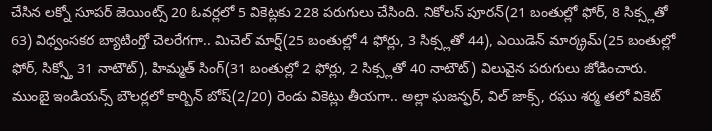చేసిన లక్నో సూపర్ జెయింట్స్ 20 ఓవర్లలో 5 వికెట్లకు 228 పరుగులు చేసింది. నికోలస్ పూరన్(21 బంతుల్లో ఫోర్, 8 సిక్స్లతో 63) విధ్వంసకర బ్యాటింగ్తో చెలరేగగా.. మిచెల్ మార్ష్(25 బంతుల్లో 4 ఫోర్లు, 3 సిక్స్లతో 44), ఎయిడెన్ మార్క్రమ్(25 బంతుల్లో ఫోర్, సిక్స్తో 31 నాటౌట్), హిమ్మత్ సింగ్(31 బంతుల్లో 2 ఫోర్లు, 2 సిక్స్లతో 40 నాటౌట్) విలువైన పరుగులు జోడించారు. ముంబై ఇండియన్స్ బౌలర్లలో కార్బిన్ బోష్(2/20) రెండు వికెట్లు తీయగా.. అల్లా ఘజన్ఫర్, విల్ జాక్స్, రఘు శర్మ తలో వికెట్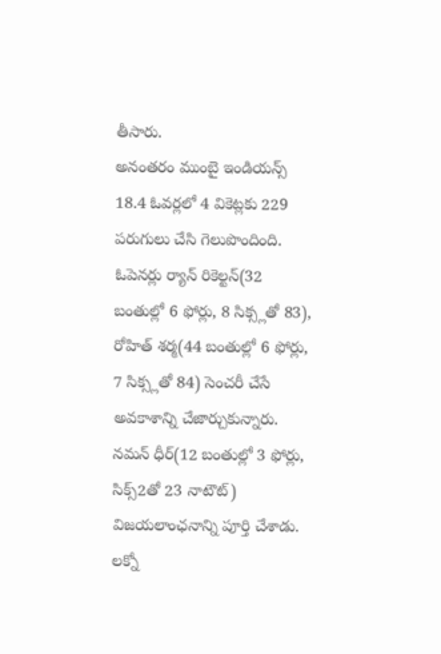తీసారు.
అనంతరం ముంబై ఇండియన్స్ 18.4 ఓవర్లలో 4 వికెట్లకు 229 పరుగులు చేసి గెలుపొందింది. ఓపెనర్లు ర్యాన్ రికెల్టన్(32 బంతుల్లో 6 ఫోర్లు, 8 సిక్స్లతో 83), రోహిత్ శర్మ(44 బంతుల్లో 6 ఫోర్లు, 7 సిక్స్లతో 84) సెంచరీ చేసే అవకాశాన్ని చేజార్చుకున్నారు. నమన్ ధీర్(12 బంతుల్లో 3 ఫోర్లు, సిక్స్2తో 23 నాటౌట్) విజయలాంఛనాన్ని పూర్తి చేశాడు. లక్నో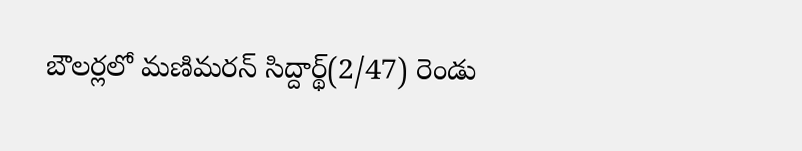బౌలర్లలో మణిమరన్ సిద్దార్థ్(2/47) రెండు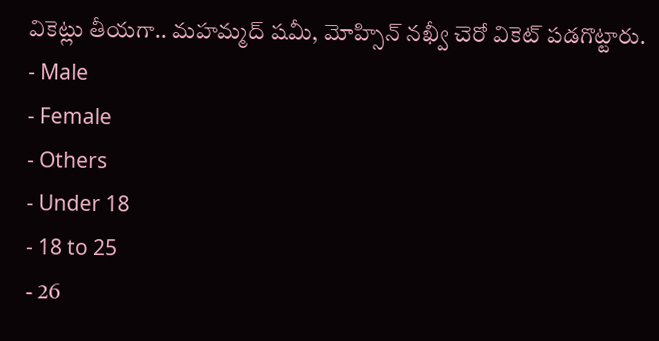వికెట్లు తీయగా.. మహమ్మద్ షమీ, మోహ్సిన్ నఖ్వీ చెరో వికెట్ పడగొట్టారు.
- Male
- Female
- Others
- Under 18
- 18 to 25
- 26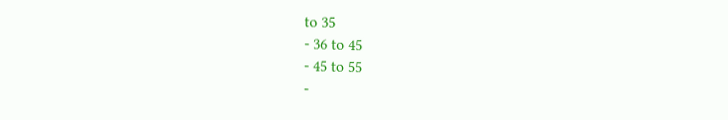to 35
- 36 to 45
- 45 to 55
-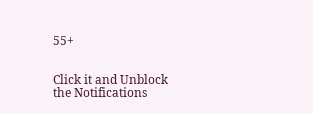55+


Click it and Unblock the Notifications